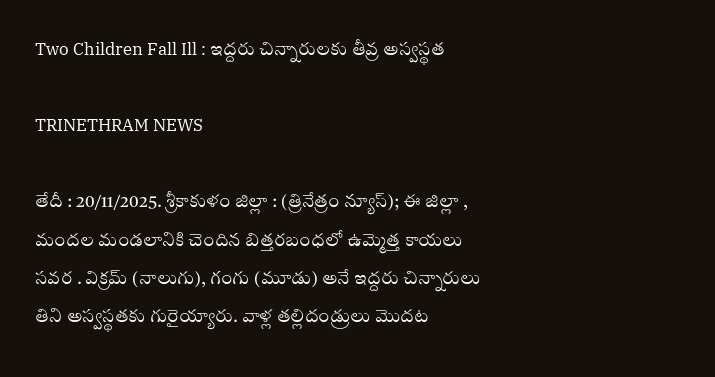Two Children Fall Ill : ఇద్దరు చిన్నారులకు తీవ్ర అస్వస్థత

TRINETHRAM NEWS

తేదీ : 20/11/2025. శ్రీకాకుళం జిల్లా : (త్రినేత్రం న్యూస్); ఈ జిల్లా , మందల మండలానికి చెందిన బిత్తరబంధలో ఉమ్మెత్త కాయలు సవర . విక్రమ్ (నాలుగు), గంగు (మూడు) అనే ఇద్దరు చిన్నారులు తిని అస్వస్థతకు గురైయ్యారు. వాళ్ల తల్లిదండ్రులు మొదట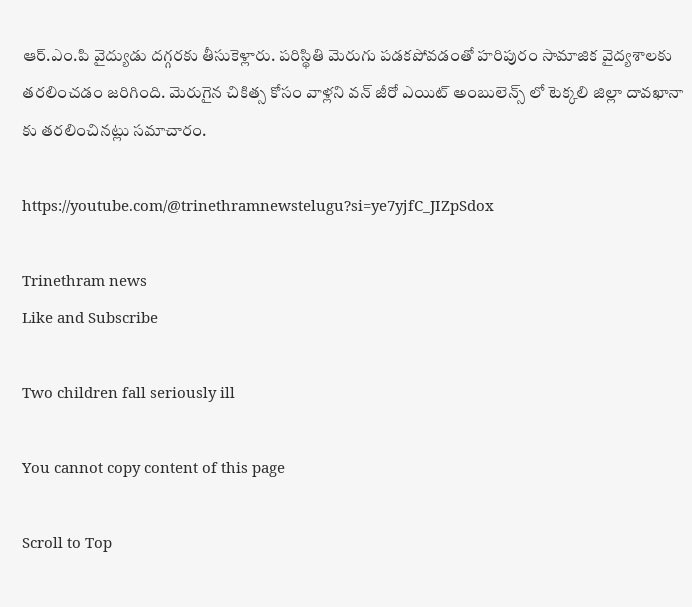ఆర్.ఎం.పి వైద్యుడు దగ్గరకు తీసుకెళ్లారు. పరిస్థితి మెరుగు పడకపోవడంతో హరిపురం సామాజిక వైద్యశాలకు తరలించడం జరిగింది. మెరుగైన చికిత్స కోసం వాళ్లని వన్ జీరో ఎయిట్ అంబులెన్స్ లో టెక్కలి జిల్లా దావఖానా కు తరలించినట్లు సమాచారం.

https://youtube.com/@trinethramnewstelugu?si=ye7yjfC_JIZpSdox

Trinethram news
Like and Subscribe

Two children fall seriously ill

You cannot copy content of this page

Scroll to Top